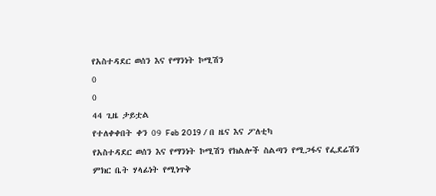የአስተዳደር ወሰን እና የማንነት ኮሚሽን
0
0
44 ጊዜ ታይቷል
የተለቀቀበት ቀን 09 Feb 2019 / በ ዜና እና ፖለቲካ
የአስተዳደር ወሰን እና የማንነት ኮሚሽን የክልሎች ስልጣን የሚጋፋና የፌደሬሽን ምክር ቤት ሃላፊነት የሚነጥቅ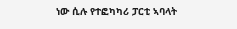ነው ሲሉ የተፎካካሪ ፓርቲ ኣባላት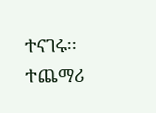ተናገሩ፡፡
ተጨማሪ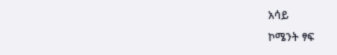አሳይ
ኮሜንት ፃፍ